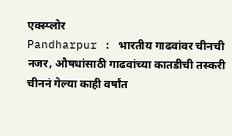एक्स्प्लोर
Pandharpur : भारतीय गाढवांवर चीनची नजर, औषधांसाठी गाढवांच्या कातडीची तस्करी
चीननं गेल्या काही वर्षांत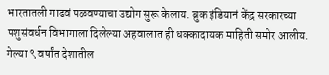भारतातली गाढवं पळवण्याचा उद्योग सुरू केलाय. ब्रुक इंडियानं केंद्र सरकारच्या पशुसंवर्धन विभागाला दिलेल्या अहवालात ही धक्कादायक माहिती समोर आलीय. गेल्या ९ वर्षांत देशातील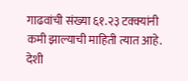गाढवांची संख्या ६१.२३ टक्क्यांनी कमी झाल्याची माहिती त्यात आहे. देशी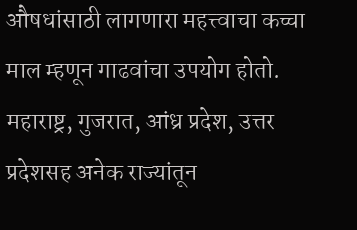औषधांसाठी लागणारा महत्त्वाचा कच्चा माल म्हणून गाढवांचा उपयोग होतो. महाराष्ट्र, गुजरात, आंध्र प्रदेश, उत्तर प्रदेशसह अनेक राज्यांतून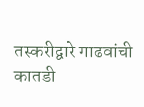तस्करीद्वारे गाढवांची कातडी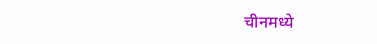चीनमध्ये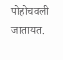पोहोचवली जातायत.